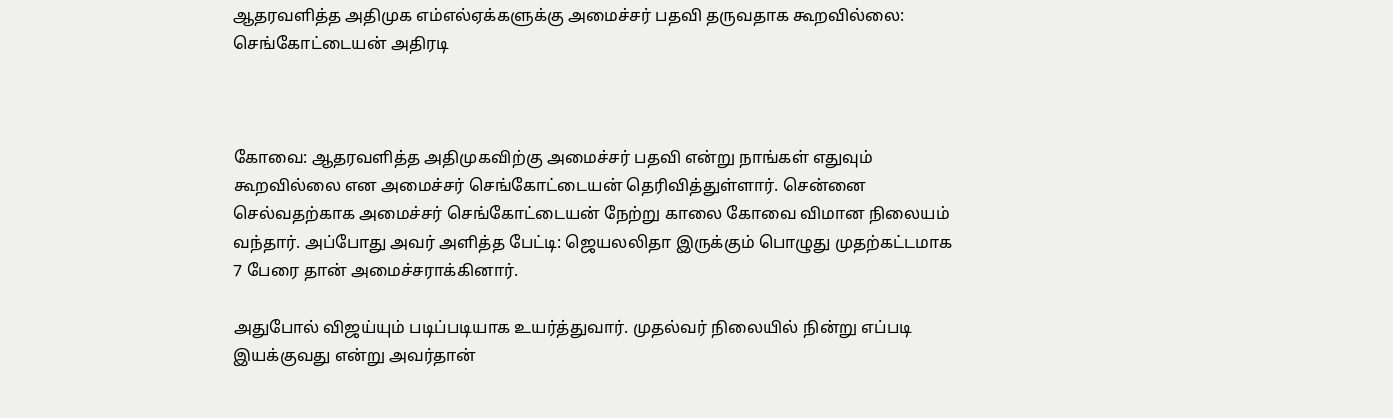ஆதரவளித்த அதிமுக எம்எல்ஏக்களுக்கு அமைச்சர் பதவி தருவதாக கூறவில்லை: செங்கோட்டையன் அதிரடி



கோவை: ஆதரவளித்த அதிமுகவிற்கு அமைச்சர் பதவி என்று நாங்கள் எதுவும் கூறவில்லை என அமைச்சர் செங்கோட்டையன் தெரிவித்துள்ளார். சென்னை செல்வதற்காக அமைச்சர் செங்கோட்டையன் நேற்று காலை கோவை விமான நிலையம் வந்தார். அப்போது அவர் அளித்த பேட்டி: ஜெயலலிதா இருக்கும் பொழுது முதற்கட்டமாக 7 பேரை தான் அமைச்சராக்கினார்.

அதுபோல் விஜய்யும் படிப்படியாக உயர்த்துவார். முதல்வர் நிலையில் நின்று எப்படி இயக்குவது என்று அவர்தான்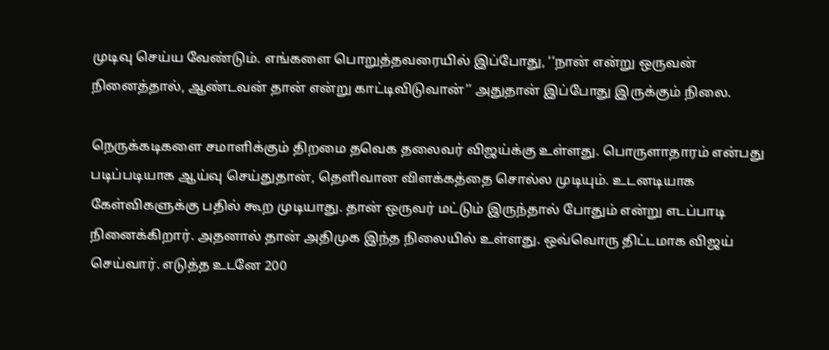முடிவு செய்ய வேண்டும். எங்களை பொறுத்தவரையில் இப்போது, ‘‘நான் என்று ஒருவன் நினைத்தால், ஆண்டவன் தான் என்று காட்டிவிடுவான்’’ அதுதான் இப்போது இருக்கும் நிலை.

நெருக்கடிகளை சமாளிக்கும் திறமை தவெக தலைவர் விஜய்க்கு உள்ளது. பொருளாதாரம் என்பது படிப்படியாக ஆய்வு செய்துதான், தெளிவான விளக்கத்தை சொல்ல முடியும். உடனடியாக கேள்விகளுக்கு பதில் கூற முடியாது. தான் ஒருவர் மட்டும் இருந்தால் போதும் என்று எடப்பாடி நினைக்கிறார். அதனால் தான் அதிமுக இந்த நிலையில் உள்ளது. ஒவ்வொரு திட்டமாக விஜய் செய்வார். எடுத்த உடனே 200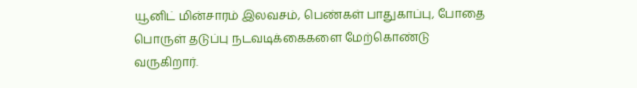யூனிட் மின்சாரம் இலவசம், பெண்கள் பாதுகாப்பு, போதை பொருள் தடுப்பு நடவடிக்கைகளை மேற்கொண்டு வருகிறார்.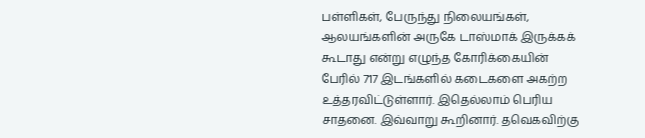பள்ளிகள், பேருந்து நிலையங்கள், ஆலயங்களின் அருகே டாஸ்மாக் இருக்கக் கூடாது என்று எழுந்த கோரிக்கையின் பேரில் 717 இடங்களில் கடைகளை அகற்ற உத்தரவிட்டுள்ளார். இதெல்லாம் பெரிய சாதனை. இவ்வாறு கூறினார். தவெகவிற்கு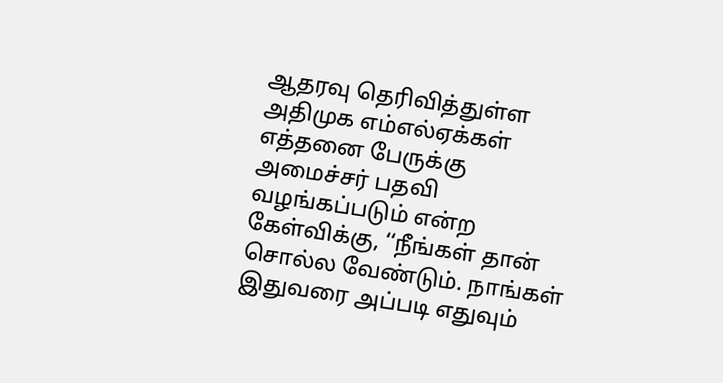ஆதரவு தெரிவித்துள்ள அதிமுக எம்எல்ஏக்கள் எத்தனை பேருக்கு அமைச்சர் பதவி வழங்கப்படும் என்ற கேள்விக்கு, ‘‘நீங்கள் தான் சொல்ல வேண்டும். நாங்கள் இதுவரை அப்படி எதுவும்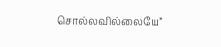சொல்லவில்லையே’’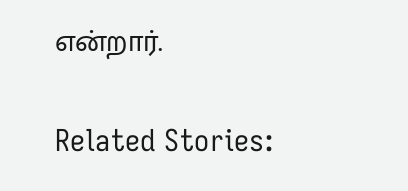என்றார்.

Related Stories: